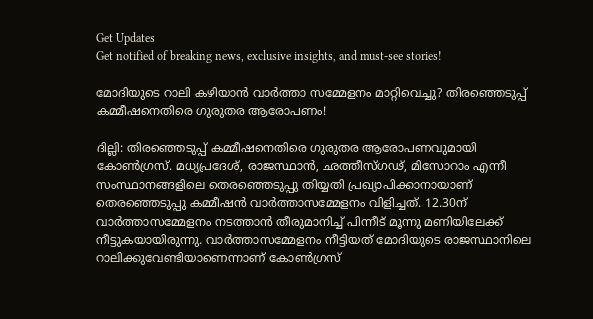Get Updates
Get notified of breaking news, exclusive insights, and must-see stories!

മോദിയുടെ റാലി കഴിയാൻ വാർത്താ സമ്മേളനം മാറ്റിവെച്ചു? തിരഞ്ഞെടുപ്പ് കമ്മീഷനെതിരെ ഗുരുതര ആരോപണം!

ദില്ലി: തിരഞ്ഞെടുപ്പ് കമ്മീഷനെതിരെ ഗുരുതര ആരോപണവുമായി കോൺഗ്രസ്. മധ്യപ്രദേശ്, രാജസ്ഥാന്‍, ഛത്തീസ്ഗഢ്, മിസോറാം എന്നീ സംസ്ഥാനങ്ങളിലെ തെരഞ്ഞെടുപ്പു തിയ്യതി പ്രഖ്യാപിക്കാനായാണ് തെരഞ്ഞെടുപ്പു കമ്മീഷന്‍ വാര്‍ത്താസമ്മേളനം വിളിച്ചത്. 12.30ന് വാര്‍ത്താസമ്മേളനം നടത്താന്‍ തീരുമാനിച്ച് പിന്നീട് മൂന്നു മണിയിലേക്ക് നീട്ടുകയായിരുന്നു. വാർത്താസമ്മേളനം നീട്ടിയത് മോദിയുടെ രാജസ്ഥാനിലെ റാലിക്കുവേണ്ടിയാണെന്നാണ് കോൺഗ്രസ്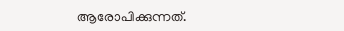ആരോപിക്കുന്നത്.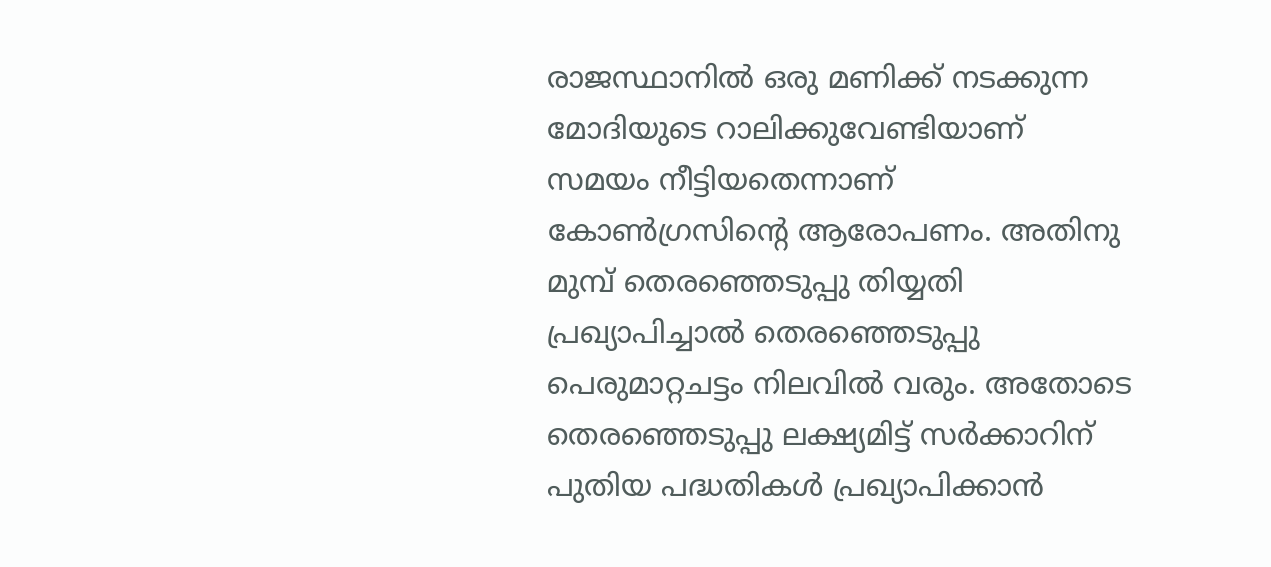രാജസ്ഥാനില്‍ ഒരു മണിക്ക് നടക്കുന്ന മോദിയുടെ റാലിക്കുവേണ്ടിയാണ് സമയം നീട്ടിയതെന്നാണ് കോണ്‍ഗ്രസിന്റെ ആരോപണം. അതിനു മുമ്പ് തെരഞ്ഞെടുപ്പു തിയ്യതി പ്രഖ്യാപിച്ചാല്‍ തെരഞ്ഞെടുപ്പു പെരുമാറ്റചട്ടം നിലവില്‍ വരും. അതോടെ തെരഞ്ഞെടുപ്പു ലക്ഷ്യമിട്ട് സര്‍ക്കാറിന് പുതിയ പദ്ധതികള്‍ പ്രഖ്യാപിക്കാന്‍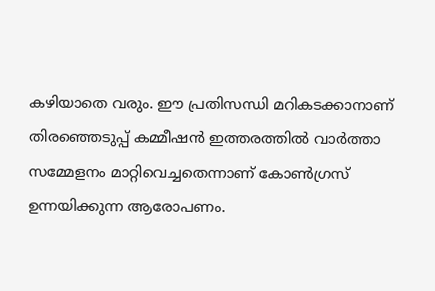കഴിയാതെ വരും. ഈ പ്രതിസന്ധി മറികടക്കാനാണ് തിരഞ്ഞെടുപ്പ് കമ്മീഷൻ ഇത്തരത്തിൽ വാർത്താ സമ്മേളനം മാറ്റിവെച്ചതെന്നാണ് കോൺഗ്രസ് ഉന്നയിക്കുന്ന ആരോപണം.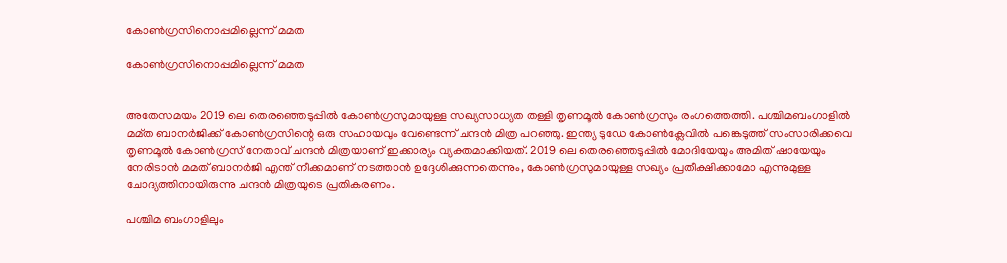കോൺഗ്രസിനൊപ്പമില്ലെന്ന് മമത

കോൺഗ്രസിനൊപ്പമില്ലെന്ന് മമത


അതേസമയം 2019 ലെ തെരഞ്ഞെടുപ്പില്‍ കോണ്‍ഗ്രസുമായുള്ള സഖ്യസാധ്യത തള്ളി തൃണമൂല്‍ കോണ്‍ഗ്രസും രംഗത്തെത്തി. പശ്ചിമബംഗാളില്‍ മമ്ത ബാനര്‍ജിക്ക് കോണ്‍ഗ്രസിന്റെ ഒരു സഹായവും വേണ്ടെന്ന് ചന്ദന്‍ മിത്ര പറഞ്ഞു. ഇന്ത്യ ടുഡേ കോണ്‍ക്ലേവില്‍ പങ്കെടുത്ത് സംസാരിക്കവെ തൃണമൂല്‍ കോണ്‍ഗ്രസ് നേതാവ് ചന്ദന്‍ മിത്രയാണ് ഇക്കാര്യം വ്യക്തമാക്കിയത്. 2019 ലെ തെരഞ്ഞെടുപ്പില്‍ മോദിയേയും അമിത് ഷായേയും നേരിടാന്‍ മമത് ബാനര്‍ജി എന്ത് നീക്കമാണ് നടത്താന്‍ ഉദ്ദേശിക്കുന്നതെന്നും, കോണ്‍ഗ്രസുമായുള്ള സഖ്യം പ്രതീക്ഷിക്കാമോ എന്നുമുള്ള ചോദ്യത്തിനായിരുന്നു ചന്ദന്‍ മിത്രയുടെ പ്രതികരണം.

പശ്ചിമ ബംഗാളിലും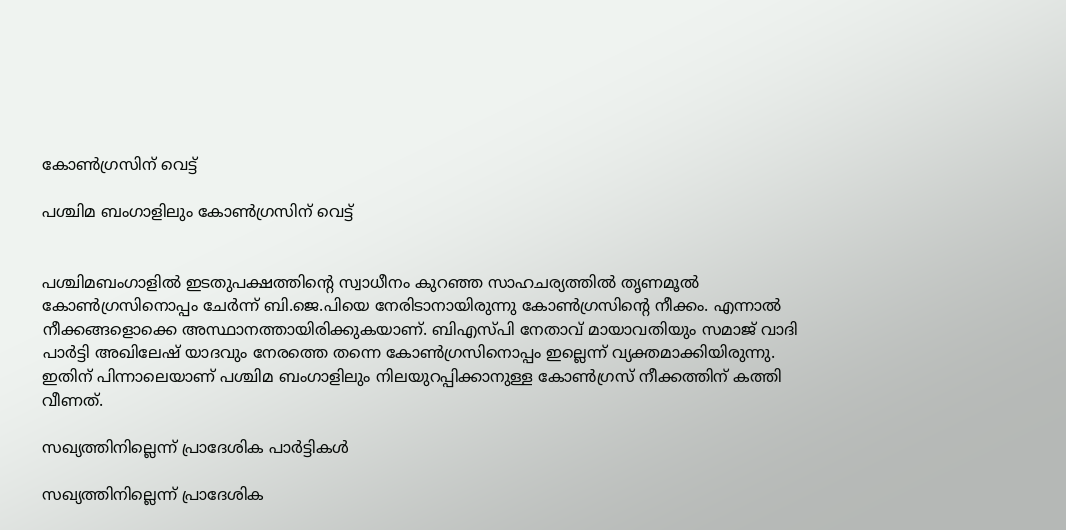കോൺഗ്രസിന് വെട്ട്

പശ്ചിമ ബംഗാളിലും കോൺഗ്രസിന് വെട്ട്


പശ്ചിമബംഗാളില്‍ ഇടതുപക്ഷത്തിന്റെ സ്വാധീനം കുറഞ്ഞ സാഹചര്യത്തില്‍ തൃണമൂല്‍ കോണ്‍ഗ്രസിനൊപ്പം ചേര്‍ന്ന് ബി.ജെ.പിയെ നേരിടാനായിരുന്നു കോണ്‍ഗ്രസിന്റെ നീക്കം. എന്നാൽ നീക്കങ്ങളൊക്കെ അസ്ഥാനത്തായിരിക്കുകയാണ്. ബിഎസ്പി നേതാവ് മായാവതിയും സമാജ് വാദി പാർട്ടി അഖിലേഷ് യാദവും നേരത്തെ തന്നെ കോൺഗ്രസിനൊപ്പം ഇല്ലെന്ന് വ്യക്തമാക്കിയിരുന്നു. ഇതിന് പിന്നാലെയാണ് പശ്ചിമ ബംഗാളിലും നിലയുറപ്പിക്കാനുള്ള കോൺഗ്രസ് നീക്കത്തിന് കത്തി വീണത്.

സഖ്യത്തിനില്ലെന്ന് പ്രാദേശിക പാർട്ടികൾ

സഖ്യത്തിനില്ലെന്ന് പ്രാദേശിക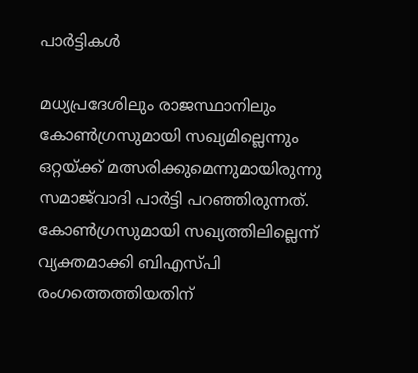പാർട്ടികൾ

മധ്യപ്രദേശിലും രാജസ്ഥാനിലും കോണ്‍ഗ്രസുമായി സഖ്യമില്ലെന്നും ഒറ്റയ്ക്ക് മത്സരിക്കുമെന്നുമായിരുന്നു സമാജ്‌വാദി പാര്‍ട്ടി പറഞ്ഞിരുന്നത്. കോണ്‍ഗ്രസുമായി സഖ്യത്തിലില്ലെന്ന് വ്യക്തമാക്കി ബിഎസ്പി രംഗത്തെത്തിയതിന്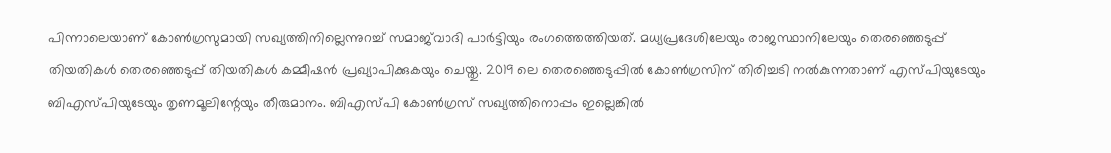പിന്നാലെയാണ് കോണ്‍ഗ്രസുമായി സഖ്യത്തിനില്ലെന്നുറച്ച് സമാജ്‌വാദി പാര്‍ട്ടിയും രംഗത്തെത്തിയത്. മധ്യപ്രദേശിലേയും രാജസ്ഥാനിലേയും തെരഞ്ഞെടുപ്പ് തിയതികള്‍ തെരഞ്ഞെടുപ്പ് തിയതികള്‍ കമ്മീഷന്‍ പ്രഖ്യാപിക്കുകയും ചെയ്തു. 2019 ലെ തെരഞ്ഞെടുപ്പില്‍ കോണ്‍ഗ്രസിന് തിരിച്ചടി നല്‍കുന്നതാണ് എസ്പിയുടേയും ബിഎസ്പിയുടേയും തൃണമൂലിന്റേയും തീരുമാനം. ബിഎസ്പി കോൺഗ്രസ് സഖ്യത്തിനൊപ്പം ഇല്ലെങ്കിൽ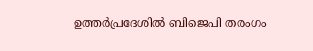ഉത്തർപ്രദേശിൽ ബിജെപി തരംഗം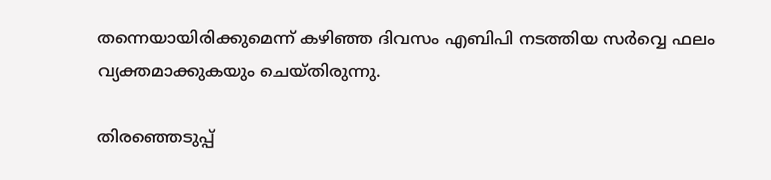തന്നെയായിരിക്കുമെന്ന് കഴിഞ്ഞ ദിവസം എബിപി നടത്തിയ സർവ്വെ ഫലം വ്യക്തമാക്കുകയും ചെയ്തിരുന്നു.

തിരഞ്ഞെടുപ്പ്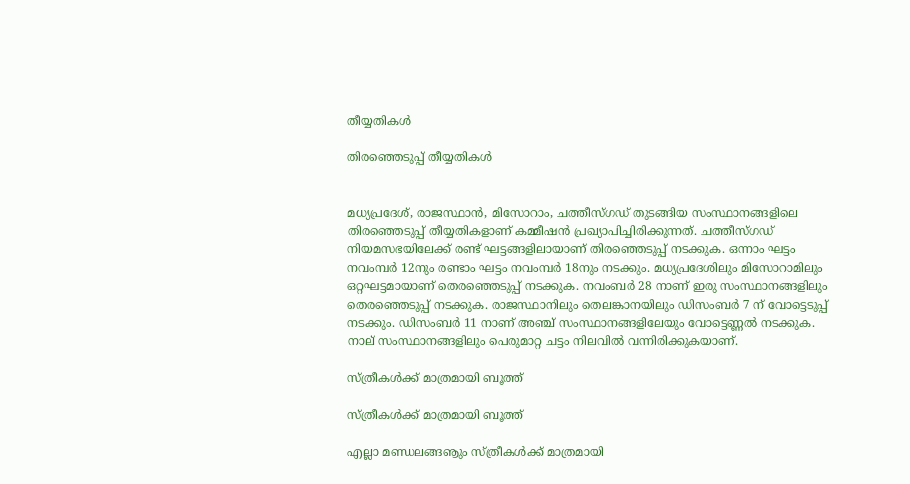തീയ്യതികൾ

തിരഞ്ഞെടുപ്പ് തീയ്യതികൾ


മധ്യപ്രദേശ്, രാജസ്ഥാന്‍, മിസോറാം, ചത്തീസ്ഗഡ് തുടങ്ങിയ സംസ്ഥാനങ്ങളിലെ തിരഞ്ഞെടുപ്പ് തീയ്യതികളാണ് കമ്മീഷൻ പ്രഖ്യാപിച്ചിരിക്കുന്നത്. ചത്തീസ്ഗഡ് നിയമസഭയിലേക്ക് രണ്ട് ഘട്ടങ്ങളിലായാണ് തിരഞ്ഞെടുപ്പ് നടക്കുക. ഒന്നാം ഘട്ടം നവംമ്പർ 12നും രണ്ടാം ഘട്ടം നവംമ്പർ 18നും നടക്കും. മധ്യപ്രദേശിലും മിസോറാമിലും ഒറ്റഘട്ടമായാണ് തെരഞ്ഞെടുപ്പ് നടക്കുക. നവംബര്‍ 28 നാണ് ഇരു സംസ്ഥാനങ്ങളിലും തെരഞ്ഞെടുപ്പ് നടക്കുക. രാജസ്ഥാനിലും തെലങ്കാനയിലും ഡിസംബര്‍ 7 ന് വോട്ടെടുപ്പ് നടക്കും. ഡിസംബര്‍ 11 നാണ് അഞ്ച് സംസ്ഥാനങ്ങളിലേയും വോട്ടെണ്ണല്‍ നടക്കുക. നാല് സംസ്ഥാനങ്ങളിലും പെരുമാറ്റ ചട്ടം നിലവിൽ വന്നിരിക്കുകയാണ്.

സ്ത്രീകൾക്ക് മാത്രമായി ബൂത്ത്

സ്ത്രീകൾക്ക് മാത്രമായി ബൂത്ത്

എല്ലാ മണ്ഡലങ്ങൡും സ്ത്രീകള്‍ക്ക് മാത്രമായി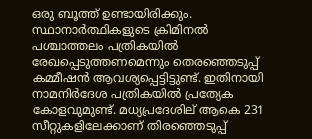ഒരു ബൂത്ത് ഉണ്ടായിരിക്കും. സ്ഥാനാര്‍ത്ഥികളുടെ ക്രിമിനല്‍ പശ്ചാത്തലം പത്രികയില്‍ രേഖപ്പെടുത്തണമെന്നും തെരഞ്ഞെടുപ്പ് കമ്മീഷന്‍ ആവശ്യപ്പെട്ടിട്ടുണ്ട്. ഇതിനായി നാമനിര്‍ദേശ പത്രികയില്‍ പ്രത്യേക കോളവുമുണ്ട്. മധ്യപ്രദേശില് ആകെ 231 സീറ്റുകളിലേക്കാണ് തിരഞ്ഞെടുപ്പ്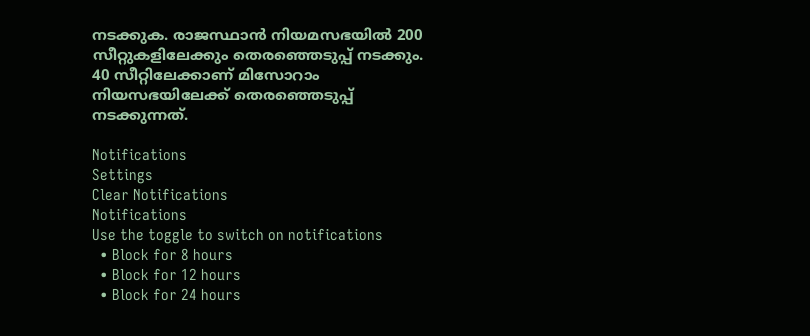നടക്കുക. രാജസ്ഥാന്‍ നിയമസഭയില്‍ 200 സീറ്റുകളിലേക്കും തെരഞ്ഞെടുപ്പ് നടക്കും. 40 സീറ്റിലേക്കാണ് മിസോറാം നിയസഭയിലേക്ക് തെരഞ്ഞെടുപ്പ് നടക്കുന്നത്.

Notifications
Settings
Clear Notifications
Notifications
Use the toggle to switch on notifications
  • Block for 8 hours
  • Block for 12 hours
  • Block for 24 hours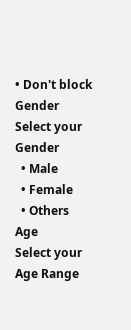• Don't block
Gender
Select your Gender
  • Male
  • Female
  • Others
Age
Select your Age Range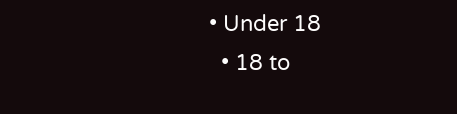• Under 18
  • 18 to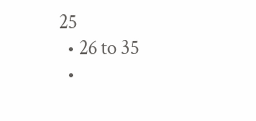25
  • 26 to 35
  •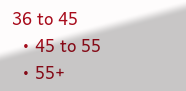36 to 45
  • 45 to 55
  • 55+